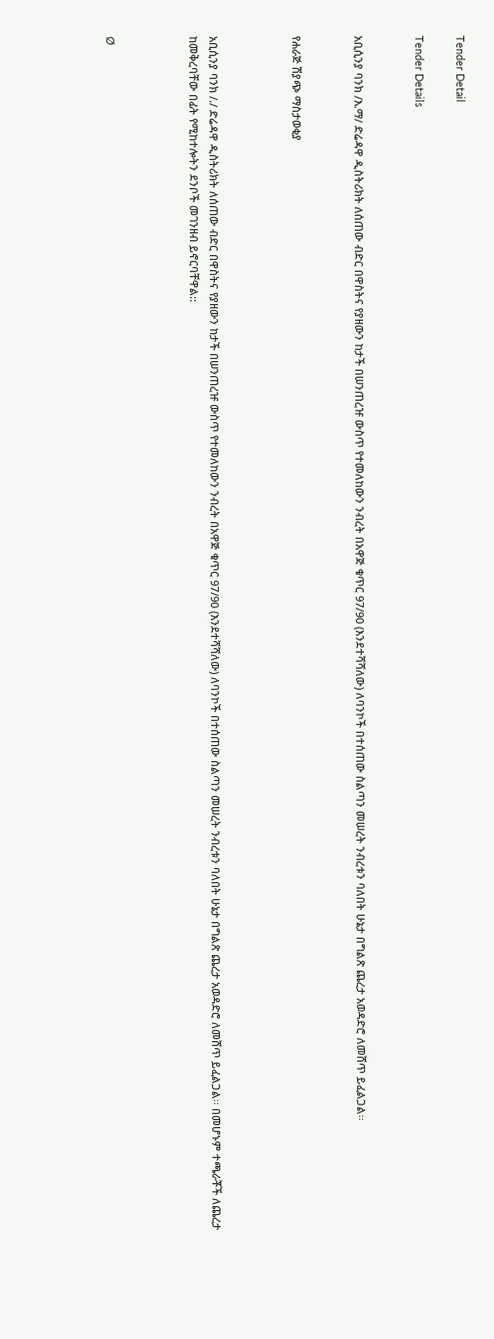Tender Detail

Tender Details


አቢሲንያ ባንክ /እ.ማ/ ድሬዳዋ ዲስትሪክት ለሰጠው ብድር በዋስትና የያዘውን ከታች በሠንጠረዡ ውስጥ የተመለከውን ንብረት በአዋጅ ቁጥር 97/90 (እንደተሻሻለው) ለባንኮች በተሰጠው ስልጣን መሠረት ንብረቱን ባለበት ሁኔታ በግልጽ ጨረታ አወዳድሮ ለመሸጥ ይፈልጋል፡፡


የሐራጅ ሽያጭ ማስታወቂያ



አቢሲንያ ባንክ /./ ድሬዳዋ ዲስትሪክት ለሰጠው ብድር በዋስትና የያዘውን ከታች በሠንጠረዡ ውስጥ የተመለከውን ንብረት በአዋጅ ቁጥር 97/90 (እንደተሻሻለው) ለባንኮች በተሰጠው ስልጣን መሠረት ንብረቱን ባለበት ሁኔታ በግልጽ ጨረታ አወዳድሮ ለመሸጥ ይፈልጋል፡፡ በመሆኑም ተጫራቾች ለጨረታ ከመቅረባቸው በፊት የሚከተሎትን ደንቦች መገንዘብ ይኖርባቸዋል::



Ø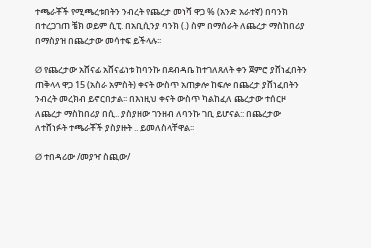ተጫራቾች የሚጫረቱበትን ንብረት የጨረታ መነሻ ዋጋ % (አንድ አራተኛ) በባንክ በተረጋገጠ ቼክ ወይም ሲፒ. በአቢሲንያ ባንክ (.) ስም በማሰራት ለጨረታ ማስከበሪያ በማስያዝ በጨረታው መሳተፍ ይችላሉ፡፡

Ø የጨረታው አሸናፊ አሸናፊነቱ ከባንኩ በደብዳቤ ከተገለጸለት ቀን ጀምሮ ያሸነፈበትን ጠቅላላ ዋጋ 15 (አስራ አምስት) ቀናት ውስጥ አጠቃሎ ከፍሎ በጨረታ ያሸነፈበትን ንብረት መረክብ ይኖርበታል፡፡ በእነዚህ ቀናት ውስጥ ካልከፈለ ጨረታው ተሰርዞ ለጨረታ ማስከበሪያ በሲ.. ያስያዘው ገንዘብ ለባንኩ ገቢ ይሆናል:: በጨረታው ለተሸነፉት ተጫራቾች ያስያዙት .. ይመለስላቸዋል፡፡

Ø ተበዳሪው /መያዣ ስጪው/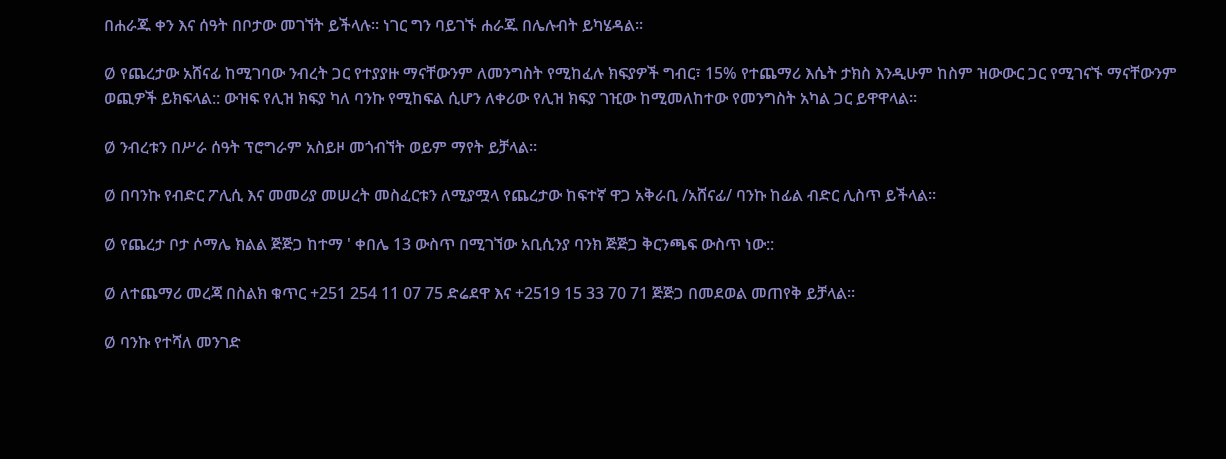በሐራጁ ቀን እና ሰዓት በቦታው መገኘት ይችላሉ፡፡ ነገር ግን ባይገኙ ሐራጁ በሌሉብት ይካሄዳል፡፡

Ø የጨረታው አሸናፊ ከሚገባው ንብረት ጋር የተያያዙ ማናቸውንም ለመንግስት የሚከፈሉ ክፍያዎች ግብር፣ 15% የተጨማሪ እሴት ታክስ እንዲሁም ከስም ዝውውር ጋር የሚገናኙ ማናቸውንም ወጪዎች ይክፍላል:: ውዝፍ የሊዝ ክፍያ ካለ ባንኩ የሚከፍል ሲሆን ለቀሪው የሊዝ ክፍያ ገዢው ከሚመለከተው የመንግስት አካል ጋር ይዋዋላል።

Ø ንብረቱን በሥራ ሰዓት ፕሮግራም አስይዞ መጎብኘት ወይም ማየት ይቻላል፡፡

Ø በባንኩ የብድር ፖሊሲ እና መመሪያ መሠረት መስፈርቱን ለሚያሟላ የጨረታው ከፍተኛ ዋጋ አቅራቢ /አሸናፊ/ ባንኩ ከፊል ብድር ሊስጥ ይችላል፡፡

Ø የጨረታ ቦታ ሶማሌ ክልል ጅጅጋ ከተማ ' ቀበሌ 13 ውስጥ በሚገኘው አቢሲንያ ባንክ ጅጅጋ ቅርንጫፍ ውስጥ ነው::

Ø ለተጨማሪ መረጃ በስልክ ቁጥር +251 254 11 07 75 ድሬደዋ እና +2519 15 33 70 71 ጅጅጋ በመደወል መጠየቅ ይቻላል፡፡

Ø ባንኩ የተሻለ መንገድ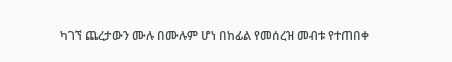ካገኘ ጨረታውን ሙሉ በሙሉም ሆነ በከፊል የመሰረዝ መብቱ የተጠበቀ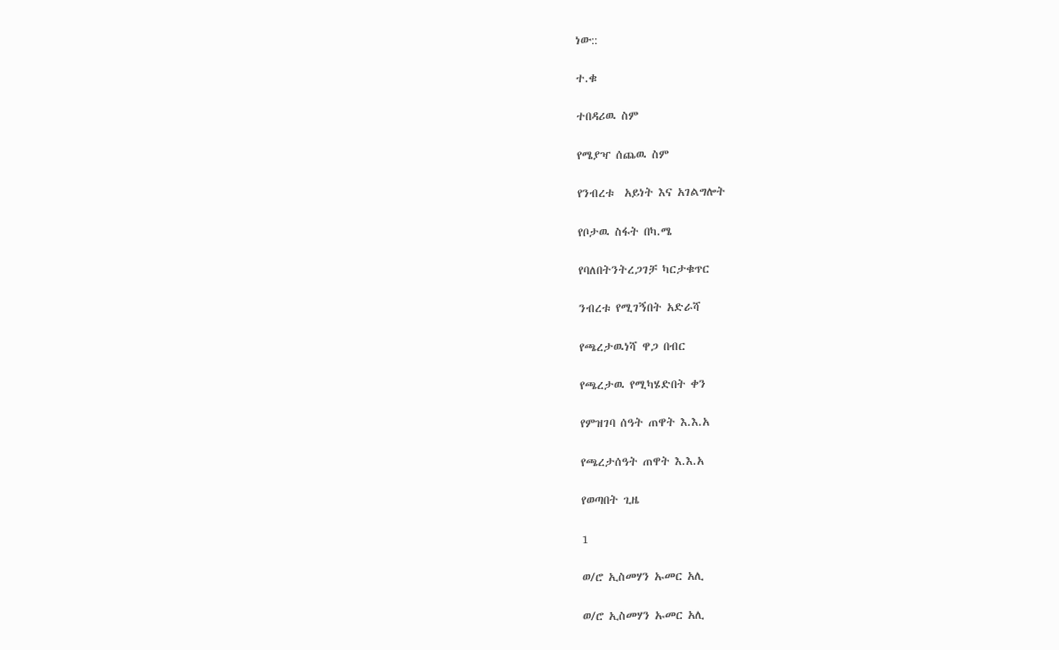ነው::

ተ.ቁ

ተበዳሪዉ ስም

የሜያዣ ሰጨዉ ስም

የንብረቱ  አይነት እና አገልግሎት

የቦታዉ ስፋት በካ.ሜ

የባለበትንትረጋገቻ ካርታቁጥር

ንብረቱ የሚገኝበት አድራሻ

የጫረታዉነሻ ዋጋ በብር

የጫረታዉ የሚካሄድበት ቀን

የምዝገባ ሰዓት ጠዋት እ.እ.አ

የጫረታሰዓት ጠዋት እ.እ.አ

የወጣበት ጊዜ

1

ወ/ሮ ኢስመሃን ኡመር አሊ

ወ/ሮ ኢስመሃን ኡመር አሊ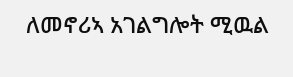ለመኖሪኣ አገልግሎት ሚዉል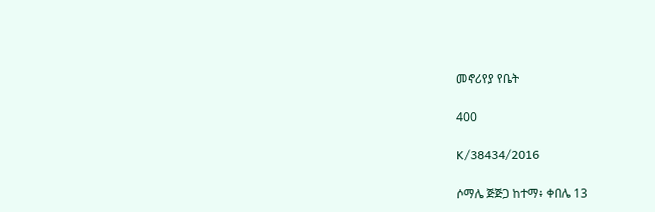መኖሪየያ የቤት

400

K/38434/2016

ሶማሌ ጅጅጋ ከተማ፥ ቀበሌ 13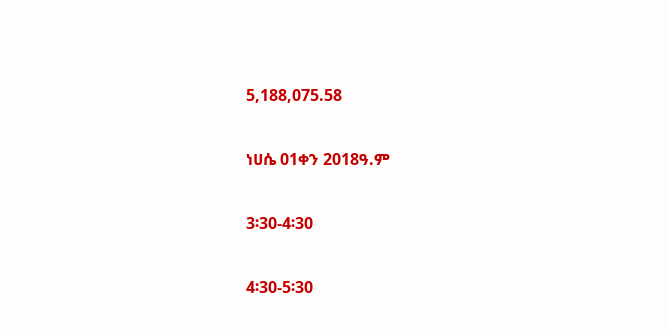5,188,075.58

ነሀሴ 01ቀን 2018ዓ.ም

3፡30-4፡30

4፡30-5፡30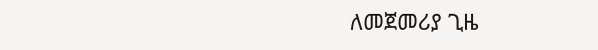ለመጀመሪያ ጊዜ